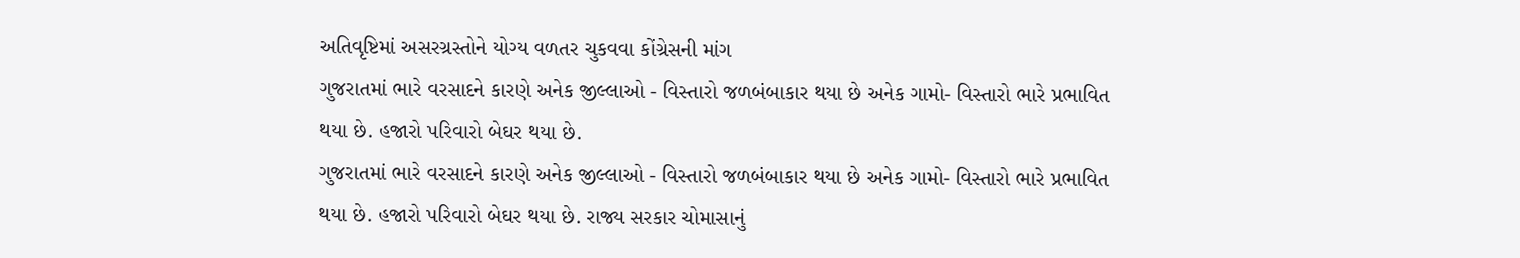અતિવૃષ્ટિમાં અસરગ્રસ્તોને યોગ્ય વળતર ચુકવવા કોંગ્રેસની માંગ
ગુજરાતમાં ભારે વરસાદને કારણે અનેક જીલ્લાઓ - વિસ્તારો જળબંબાકાર થયા છે અનેક ગામો- વિસ્તારો ભારે પ્રભાવિત થયા છે. હજારો પરિવારો બેઘર થયા છે.
ગુજરાતમાં ભારે વરસાદને કારણે અનેક જીલ્લાઓ - વિસ્તારો જળબંબાકાર થયા છે અનેક ગામો- વિસ્તારો ભારે પ્રભાવિત થયા છે. હજારો પરિવારો બેઘર થયા છે. રાજ્ય સરકાર ચોમાસાનું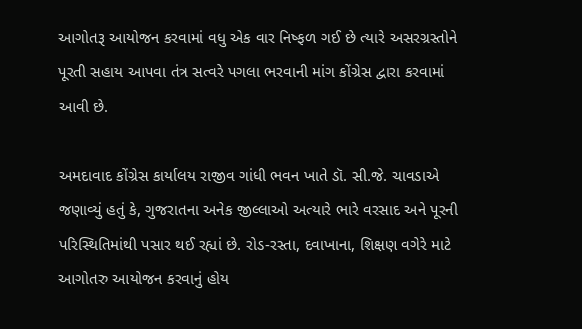આગોતરૂ આયોજન કરવામાં વધુ એક વાર નિષ્ફળ ગઈ છે ત્યારે અસરગ્રસ્તોને પૂરતી સહાય આપવા તંત્ર સત્વરે પગલા ભરવાની માંગ કોંગ્રેસ દ્વારા કરવામાં આવી છે.

અમદાવાદ કોંગ્રેસ કાર્યાલય રાજીવ ગાંધી ભવન ખાતે ડૉ. સી.જે. ચાવડાએ જણાવ્યું હતું કે, ગુજરાતના અનેક જીલ્લાઓ અત્યારે ભારે વરસાદ અને પૂરની પરિસ્થિતિમાંથી પસાર થઈ રહ્યાં છે. રોડ-રસ્તા, દવાખાના, શિક્ષણ વગેરે માટે આગોતરુ આયોજન કરવાનું હોય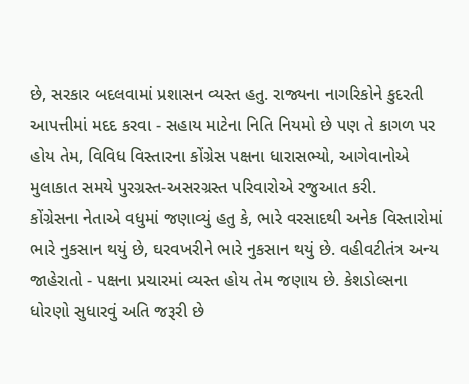છે, સરકાર બદલવામાં પ્રશાસન વ્યસ્ત હતુ. રાજ્યના નાગરિકોને કુદરતી આપત્તીમાં મદદ કરવા - સહાય માટેના નિતિ નિયમો છે પણ તે કાગળ પર હોય તેમ, વિવિધ વિસ્તારના કોંગ્રેસ પક્ષના ધારાસભ્યો, આગેવાનોએ મુલાકાત સમયે પુરગ્રસ્ત-અસરગ્રસ્ત પરિવારોએ રજુઆત કરી.
કોંગ્રેસના નેતાએ વધુમાં જણાવ્યું હતુ કે, ભારે વરસાદથી અનેક વિસ્તારોમાં ભારે નુકસાન થયું છે, ઘરવખરીને ભારે નુકસાન થયું છે. વહીવટીતંત્ર અન્ય જાહેરાતો - પક્ષના પ્રચારમાં વ્યસ્ત હોય તેમ જણાય છે. કેશડોલ્સના ધોરણો સુધારવું અતિ જરૂરી છે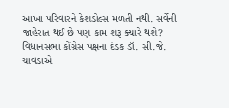આખા પરિવારને કેશડોલ્સ મળતી નથી. સર્વેની જાહેરાત થઈ છે પણ કામ શરૂ ક્યારે થશે?
વિધાનસભા કોંગ્રેસ પક્ષના દંડક ડૉ. સી.જે. ચાવડાએ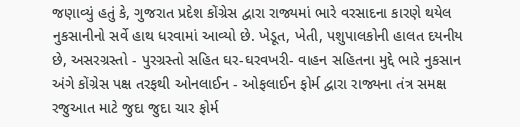જણાવ્યું હતું કે, ગુજરાત પ્રદેશ કોંગ્રેસ દ્વારા રાજ્યમાં ભારે વરસાદના કારણે થયેલ નુકસાનીનો સર્વે હાથ ધરવામાં આવ્યો છે. ખેડૂત, ખેતી, પશુપાલકોની હાલત દયનીય છે, અસરગ્રસ્તો - પુરગ્રસ્તો સહિત ઘર-ઘરવખરી- વાહન સહિતના મુદ્દે ભારે નુકસાન અંગે કોંગ્રેસ પક્ષ તરફથી ઓનલાઈન - ઓફલાઈન ફોર્મ દ્વારા રાજ્યના તંત્ર સમક્ષ રજુઆત માટે જુદા જુદા ચાર ફોર્મ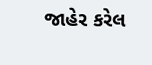જાહેર કરેલ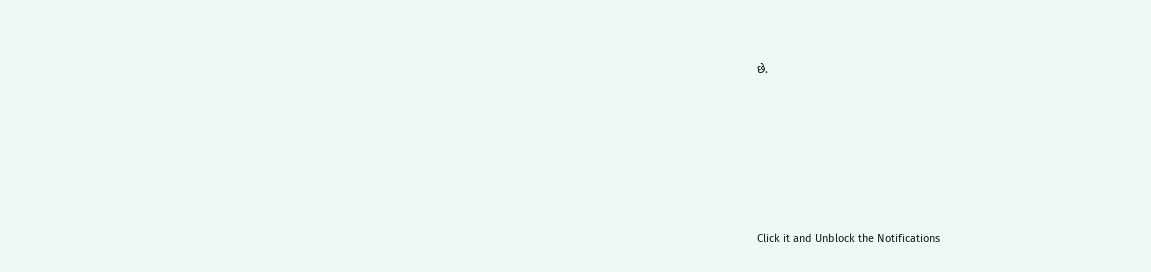છે.












Click it and Unblock the Notifications